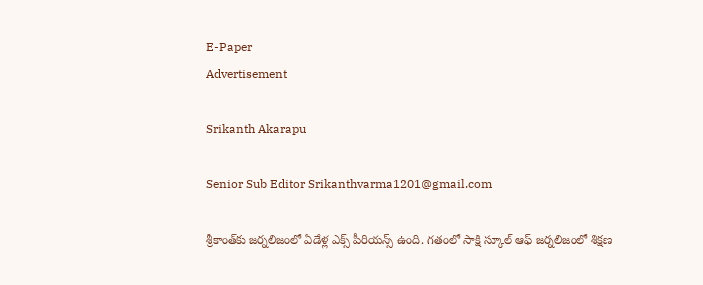E-Paper
Advertisement

Srikanth Akarapu

Senior Sub Editor Srikanthvarma1201@gmail.com

శ్రీకాంత్‌కు జర్నలిజంలో ఏడేళ్ల ఎక్స్ పీరియన్స్ ఉంది. గతంలో సాక్షి స్కూల్ ఆఫ్ జర్నలిజంలో శిక్షణ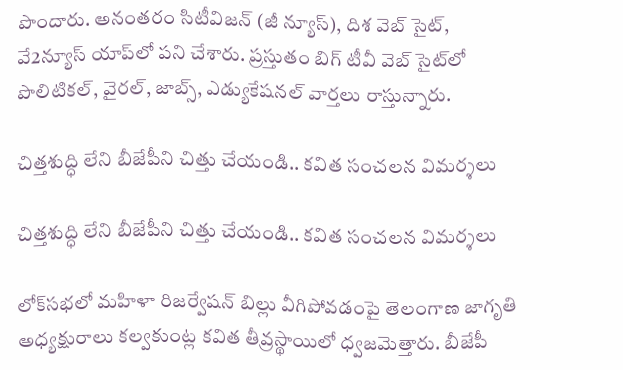పొందారు. అనంతరం సిటీవిజన్ (జీ న్యూస్), దిశ వెబ్ సైట్, వే2న్యూస్ యాప్‌లో పని చేశారు. ప్రస్తుతం బిగ్ టీవీ వెబ్ సైట్‌లో పొలిటికల్, వైరల్, జాబ్స్, ఎడ్యుకేషనల్ వార్తలు రాస్తున్నారు.

చిత్తశుద్ధి లేని బీజేపీని చిత్తు చేయండి.. కవిత సంచలన విమర్శలు

చిత్తశుద్ధి లేని బీజేపీని చిత్తు చేయండి.. కవిత సంచలన విమర్శలు

లోక్‌సభలో మహిళా రిజర్వేషన్ బిల్లు వీగిపోవడంపై తెలంగాణ జాగృతి అధ్యక్షురాలు కల్వకుంట్ల కవిత తీవ్రస్థాయిలో ధ్వజమెత్తారు. బీజేపీ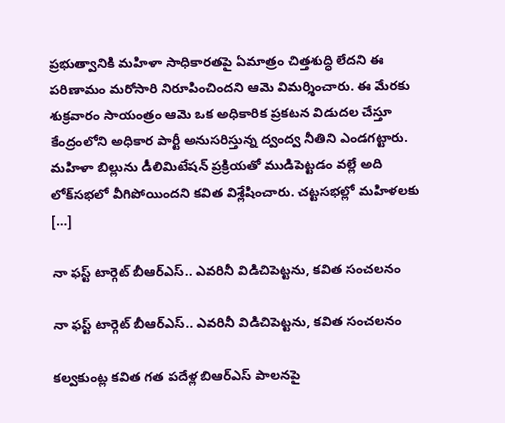ప్రభుత్వానికి మహిళా సాధికారతపై ఏమాత్రం చిత్తశుద్ధి లేదని ఈ పరిణామం మరోసారి నిరూపించిందని ఆమె విమర్శించారు. ఈ మేరకు శుక్రవారం సాయంత్రం ఆమె ఒక అధికారిక ప్రకటన విడుదల చేస్తూ కేంద్రంలోని అధికార పార్టీ అనుసరిస్తున్న ద్వంద్వ నీతిని ఎండగట్టారు. మహిళా బిల్లును డీలిమిటేషన్ ప్రక్రియతో ముడిపెట్టడం వల్లే అది లోక్‌సభలో వీగిపోయిందని కవిత విశ్లేషించారు. చట్టసభల్లో మహిళలకు […]

నా ఫస్ట్ టార్గెట్ బీఆర్ఎస్.. ఎవరినీ విడిచిపెట్టను, కవిత సంచలనం

నా ఫస్ట్ టార్గెట్ బీఆర్ఎస్.. ఎవరినీ విడిచిపెట్టను, కవిత సంచలనం

కల్వకుంట్ల కవిత గత పదేళ్ల బిఆర్ఎస్ పాలనపై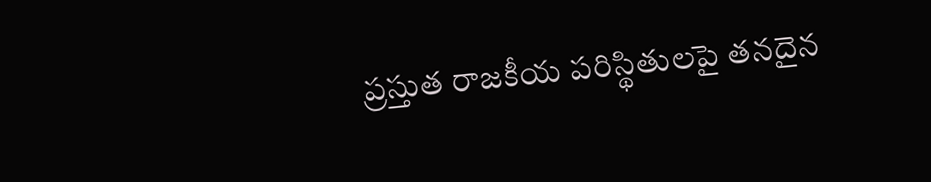ప్రస్తుత రాజకీయ పరిస్థితులపై తనదైన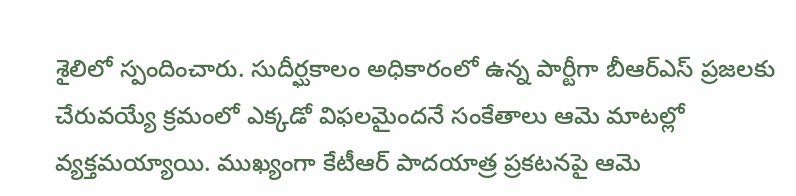శైలిలో స్పందించారు. సుదీర్ఘకాలం అధికారంలో ఉన్న పార్టీగా బీఆర్ఎస్ ప్రజలకు చేరువయ్యే క్రమంలో ఎక్కడో విఫలమైందనే సంకేతాలు ఆమె మాటల్లో వ్యక్తమయ్యాయి. ముఖ్యంగా కేటీఆర్ పాదయాత్ర ప్రకటనపై ఆమె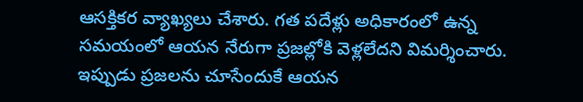ఆసక్తికర వ్యాఖ్యలు చేశారు. గత పదేళ్లు అధికారంలో ఉన్న సమయంలో ఆయన నేరుగా ప్రజల్లోకి వెళ్లలేదని విమర్శించారు. ఇప్పుడు ప్రజలను చూసేందుకే ఆయన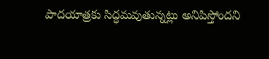పాదయాత్రకు సిద్ధమవుతున్నట్లు అనిపిస్తోందని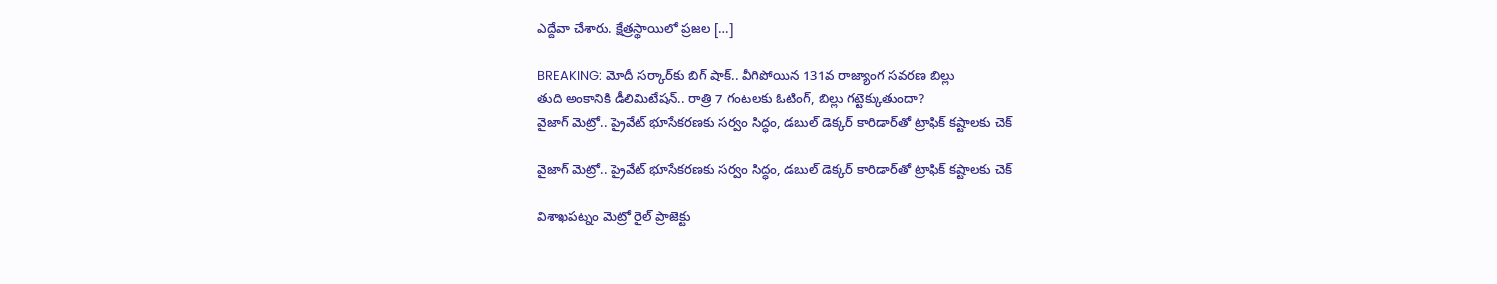ఎద్దేవా చేశారు. క్షేత్రస్థాయిలో ప్రజల […]

BREAKING: మోదీ సర్కార్‌కు బిగ్ షాక్.. వీగిపోయిన 131వ రాజ్యాంగ సవరణ బిల్లు
తుది అంకానికి డీలిమిటేషన్.. రాత్రి 7 గంటలకు ఓటింగ్, బిల్లు గట్టెక్కుతుందా?
వైజాగ్ మెట్రో.. ప్రైవేట్ భూసేకరణకు సర్వం సిద్ధం, డబుల్ డెక్కర్ కారిడార్‌తో ట్రాఫిక్ కష్టాలకు చెక్

వైజాగ్ మెట్రో.. ప్రైవేట్ భూసేకరణకు సర్వం సిద్ధం, డబుల్ డెక్కర్ కారిడార్‌తో ట్రాఫిక్ కష్టాలకు చెక్

విశాఖపట్నం మెట్రో రైల్ ప్రాజెక్టు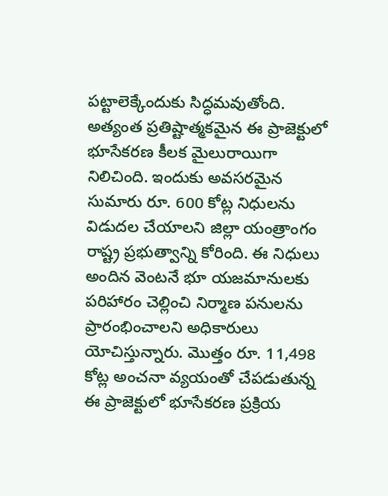పట్టాలెక్కేందుకు సిద్ధమవుతోంది. అత్యంత ప్రతిష్టాత్మకమైన ఈ ప్రాజెక్టులో భూసేకరణ కీలక మైలురాయిగా నిలిచింది. ఇందుకు అవసరమైన సుమారు రూ. 600 కోట్ల నిధులను విడుదల చేయాలని జిల్లా యంత్రాంగం రాష్ట్ర ప్రభుత్వాన్ని కోరింది. ఈ నిధులు అందిన వెంటనే భూ యజమానులకు పరిహారం చెల్లించి నిర్మాణ పనులను ప్రారంభించాలని అధికారులు యోచిస్తున్నారు. మొత్తం రూ. 11,498 కోట్ల అంచనా వ్యయంతో చేపడుతున్న ఈ ప్రాజెక్టులో భూసేకరణ ప్రక్రియ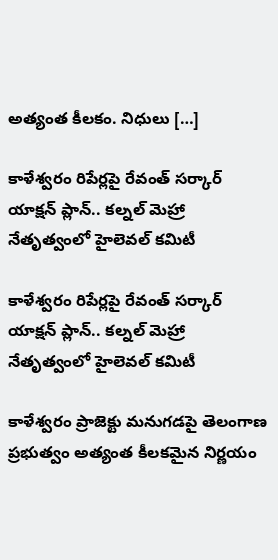అత్యంత కీలకం. నిధులు […]

కాళేశ్వరం రిపేర్లపై రేవంత్ సర్కార్ యాక్షన్ ప్లాన్.. కల్నల్ మెహ్రా నేతృత్వంలో హైలెవల్ కమిటీ

కాళేశ్వరం రిపేర్లపై రేవంత్ సర్కార్ యాక్షన్ ప్లాన్.. కల్నల్ మెహ్రా నేతృత్వంలో హైలెవల్ కమిటీ

కాళేశ్వరం ప్రాజెక్టు మనుగడపై తెలంగాణ ప్రభుత్వం అత్యంత కీలకమైన నిర్ణయం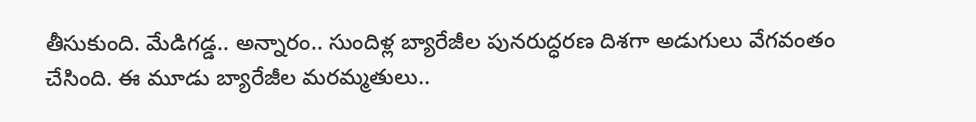తీసుకుంది. మేడిగడ్డ.. అన్నారం.. సుందిళ్ల బ్యారేజీల పునరుద్ధరణ దిశగా అడుగులు వేగవంతం చేసింది. ఈ మూడు బ్యారేజీల మరమ్మతులు..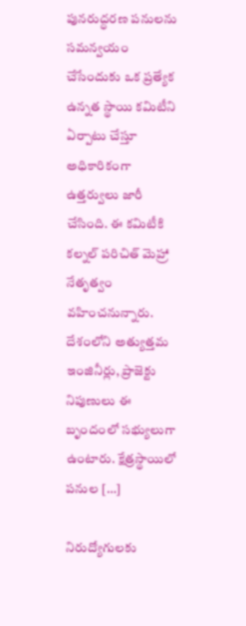పునరుద్ధరణ పనులను సమన్వయం చేసేందుకు ఒక ప్రత్యేక ఉన్నత స్థాయి కమిటీని ఏర్పాటు చేస్తూ అధికారికంగా ఉత్తర్వులు జారీ చేసింది. ఈ కమిటీకి కల్నల్ పరిచిత్ మెహ్రా నేతృత్వం వహించనున్నారు. దేశంలోని అత్యుత్తమ ఇంజినీర్లు, ప్రాజెక్టు నిపుణులు ఈ బృందంలో సభ్యులుగా ఉంటారు. క్షేత్రస్థాయిలో పనుల […]

నిరుద్యోగులకు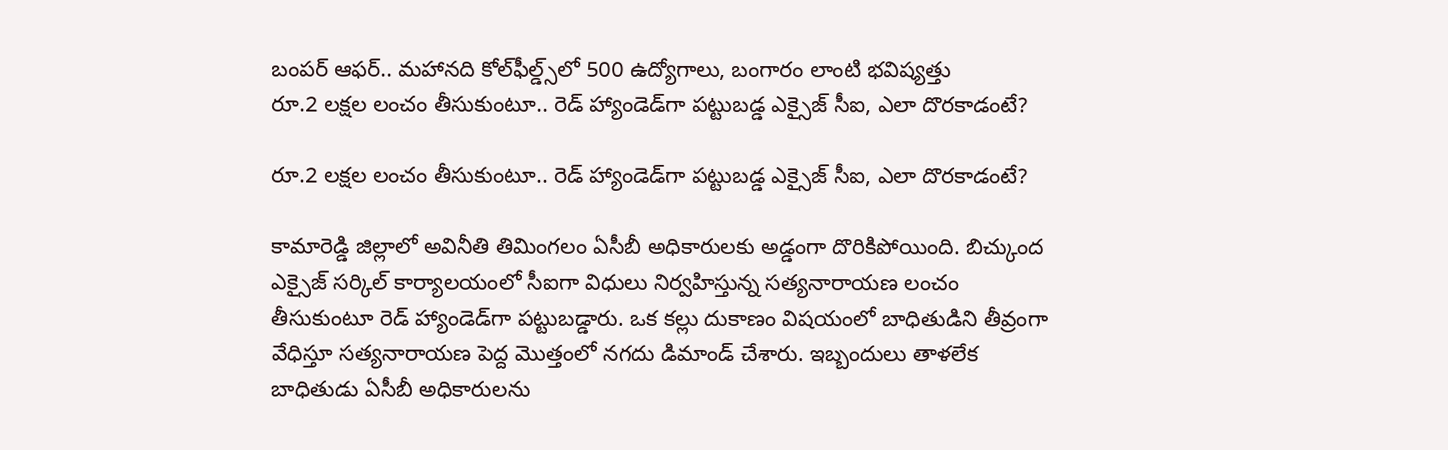బంపర్ ఆఫర్.. మహానది కోల్‌ఫీల్డ్స్‌లో 500 ఉద్యోగాలు, బంగారం లాంటి భవిష్యత్తు
రూ.2 లక్షల లంచం తీసుకుంటూ.. రెడ్ హ్యాండెడ్‌గా పట్టుబడ్డ ఎక్సైజ్ సీఐ, ఎలా దొరకాడంటే?

రూ.2 లక్షల లంచం తీసుకుంటూ.. రెడ్ హ్యాండెడ్‌గా పట్టుబడ్డ ఎక్సైజ్ సీఐ, ఎలా దొరకాడంటే?

కామారెడ్డి జిల్లాలో అవినీతి తిమింగలం ఏసీబీ అధికారులకు అడ్డంగా దొరికిపోయింది. బిచ్కుంద ఎక్సైజ్ సర్కిల్ కార్యాలయంలో సీఐగా విధులు నిర్వహిస్తున్న సత్యనారాయణ లంచం తీసుకుంటూ రెడ్ హ్యాండెడ్‌గా పట్టుబడ్డారు. ఒక కల్లు దుకాణం విషయంలో బాధితుడిని తీవ్రంగా వేధిస్తూ సత్యనారాయణ పెద్ద మొత్తంలో నగదు డిమాండ్ చేశారు. ఇబ్బందులు తాళలేక బాధితుడు ఏసీబీ అధికారులను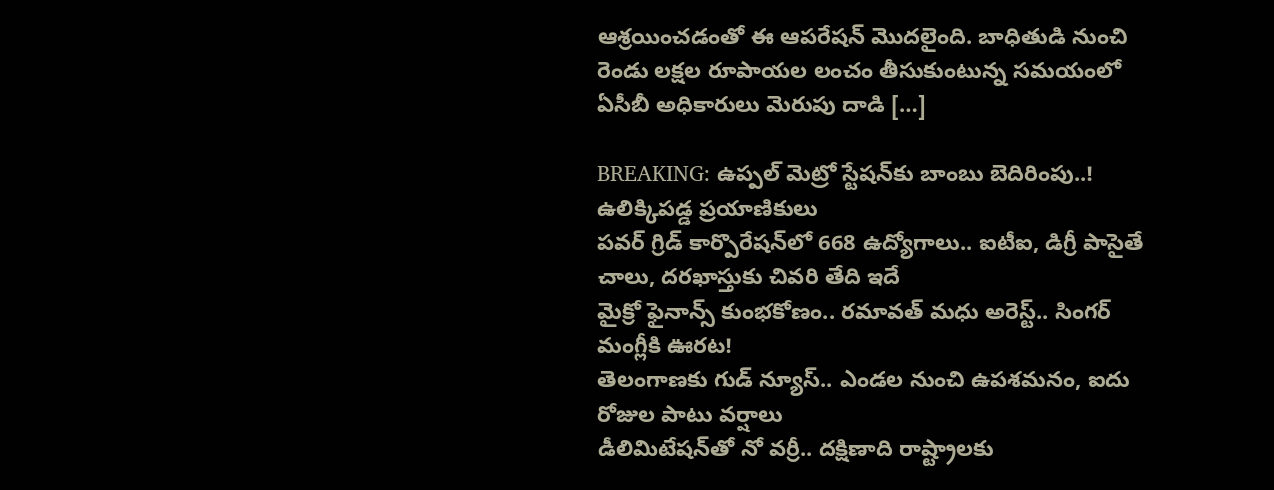ఆశ్రయించడంతో ఈ ఆపరేషన్ మొదలైంది. బాధితుడి నుంచి రెండు లక్షల రూపాయల లంచం తీసుకుంటున్న సమయంలో ఏసీబీ అధికారులు మెరుపు దాడి […]

BREAKING: ఉప్పల్ మెట్రో స్టేషన్‌కు బాంబు బెదిరింపు..! ఉలిక్కిపడ్డ ప్రయాణికులు
పవర్ గ్రిడ్ కార్పొరేషన్‌లో 668 ఉద్యోగాలు.. ఐటీఐ, డిగ్రీ పాసైతే చాలు, దరఖాస్తుకు చివరి తేది ఇదే
మైక్రో ఫైనాన్స్ కుంభకోణం.. రమావత్ మధు అరెస్ట్.. సింగర్ మంగ్లీకి ఊరట!
తెలంగాణకు గుడ్ న్యూస్.. ఎండల నుంచి ఉపశమనం, ఐదు రోజుల పాటు వర్షాలు
డీలిమిటేషన్‌తో నో వర్రీ.. దక్షిణాది రాష్ట్రాలకు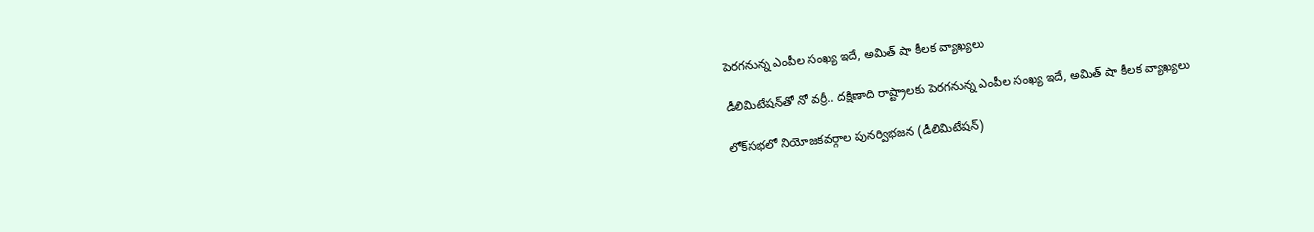పెరగనున్న ఎంపీల సంఖ్య ఇదే, అమిత్ షా కీలక వ్యాఖ్యలు

డీలిమిటేషన్‌తో నో వర్రీ.. దక్షిణాది రాష్ట్రాలకు పెరగనున్న ఎంపీల సంఖ్య ఇదే, అమిత్ షా కీలక వ్యాఖ్యలు

లోక్‌సభలో నియోజకవర్గాల పునర్విభజన (డీలిమిటేషన్)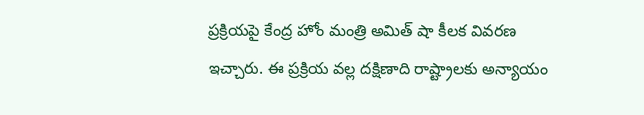ప్రక్రియపై కేంద్ర హోం మంత్రి అమిత్ షా కీలక వివరణ ఇచ్చారు. ఈ ప్రక్రియ వల్ల దక్షిణాది రాష్ట్రాలకు అన్యాయం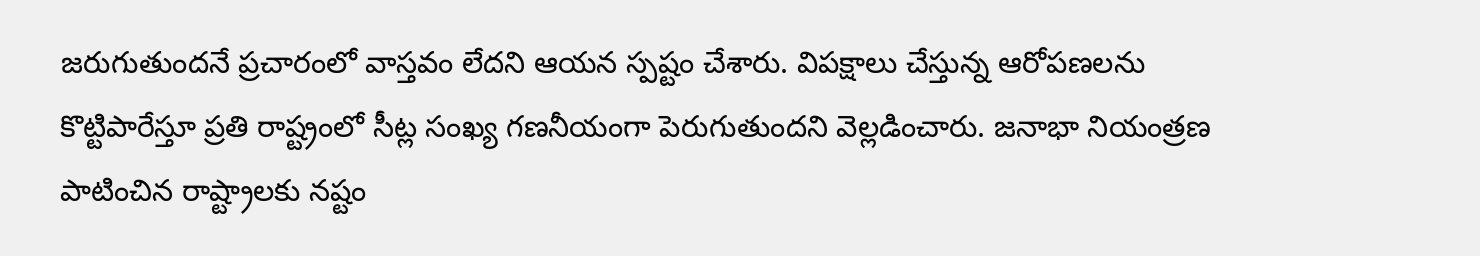జరుగుతుందనే ప్రచారంలో వాస్తవం లేదని ఆయన స్పష్టం చేశారు. విపక్షాలు చేస్తున్న ఆరోపణలను కొట్టిపారేస్తూ ప్రతి రాష్ట్రంలో సీట్ల సంఖ్య గణనీయంగా పెరుగుతుందని వెల్లడించారు. జనాభా నియంత్రణ పాటించిన రాష్ట్రాలకు నష్టం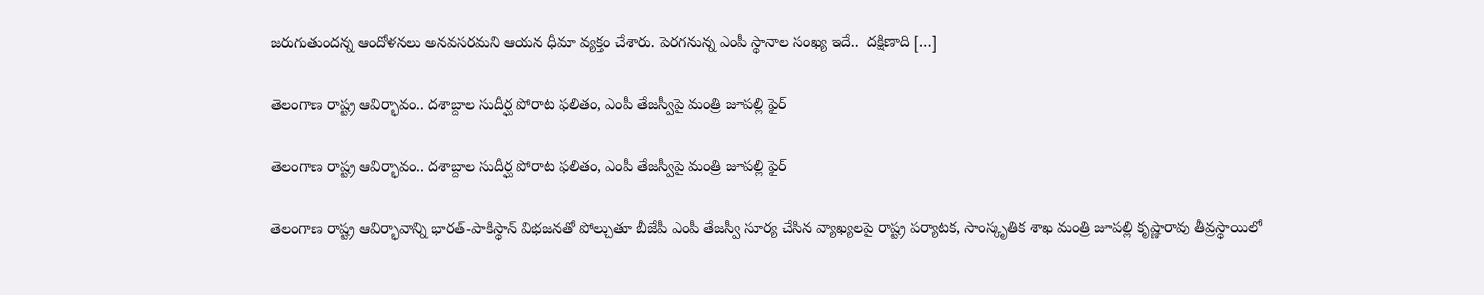జరుగుతుందన్న ఆందోళనలు అనవసరమని ఆయన ధీమా వ్యక్తం చేశారు. పెరగనున్న ఎంపీ స్థానాల సంఖ్య ఇదే..  దక్షిణాది […]

తెలంగాణ రాష్ట్ర ఆవిర్భావం.. దశాబ్దాల సుదీర్ఘ పోరాట ఫలితం, ఎంపీ తేజస్వీపై మంత్రి జూపల్లి ఫైర్

తెలంగాణ రాష్ట్ర ఆవిర్భావం.. దశాబ్దాల సుదీర్ఘ పోరాట ఫలితం, ఎంపీ తేజస్వీపై మంత్రి జూపల్లి ఫైర్

తెలంగాణ రాష్ట్ర ఆవిర్భావాన్ని భారత్-పాకిస్థాన్ విభజనతో పోల్చుతూ బీజేపీ ఎంపీ తేజస్వీ సూర్య చేసిన వ్యాఖ్యలపై రాష్ట్ర పర్యాటక, సాంస్కృతిక శాఖ మంత్రి జూపల్లి కృష్ణారావు తీవ్రస్థాయిలో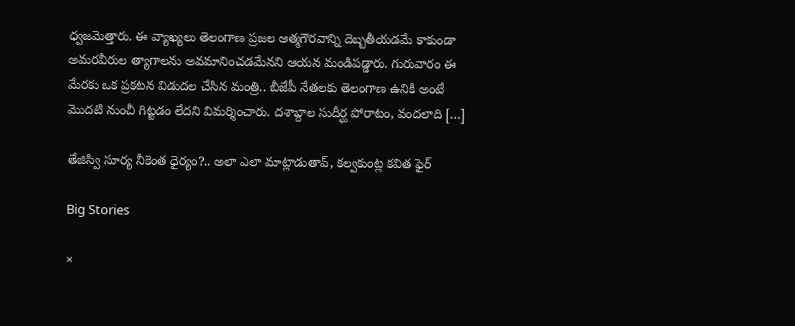ధ్వజమెత్తారు. ఈ వ్యాఖ్యలు తెలంగాణ ప్రజల ఆత్మగౌరవాన్ని దెబ్బతీయడమే కాకుండా అమరవీరుల త్యాగాలను అవమానించడమేనని ఆయన మండిపడ్డారు. గురువారం ఈ మేరకు ఒక ప్రకటన విడుదల చేసిన మంత్రి.. బీజేపీ నేతలకు తెలంగాణ ఉనికి అంటే మొదటి నుంచీ గిట్టడం లేదని విమర్శించారు. దశాబ్దాల సుదీర్ఘ పోరాటం, వందలాది […]

తేజిస్వి సూర్య నీకెంత ధైర్యం?.. అలా ఎలా మాట్లాడుతావ్, కల్వకుంట్ల కవిత ఫైర్

Big Stories

×